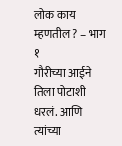लोक काय म्हणतील ? – भाग १
गौरीच्या आईने तिला पोटाशी धरलं. आणि त्यांच्या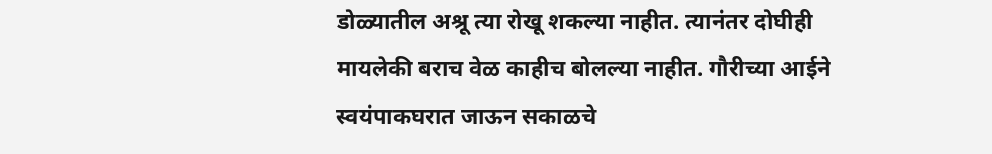डोळ्यातील अश्रू त्या रोखू शकल्या नाहीत. त्यानंतर दोघीही मायलेकी बराच वेळ काहीच बोलल्या नाहीत. गौरीच्या आईने स्वयंपाकघरात जाऊन सकाळचे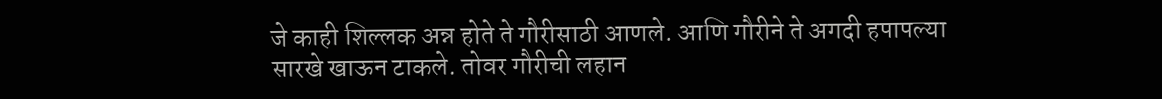जे काही शिल्लक अन्न होते ते गौरीसाठी आणले. आणि गौरीने ते अगदी हपापल्या सारखे खाऊन टाकले. तोवर गौरीची लहान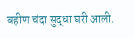बहीण चंदा सुद्धा घरी आली.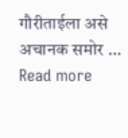गौरीताईला असे अचानक समोर … Read more